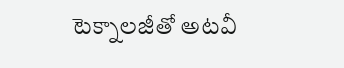టెక్నాలజీతో అటవీ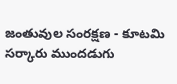జంతువుల సంరక్షణ - కూటమి సర్కారు ముందడుగు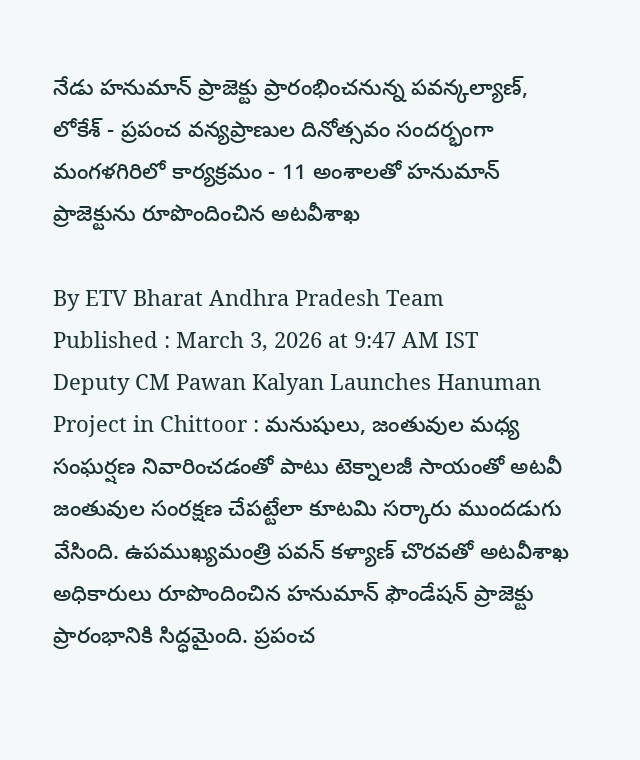నేడు హనుమాన్ ప్రాజెక్టు ప్రారంభించనున్న పవన్కల్యాణ్, లోకేశ్ - ప్రపంచ వన్యప్రాణుల దినోత్సవం సందర్భంగా మంగళగిరిలో కార్యక్రమం - 11 అంశాలతో హనుమాన్ ప్రాజెక్టును రూపొందించిన అటవీశాఖ

By ETV Bharat Andhra Pradesh Team
Published : March 3, 2026 at 9:47 AM IST
Deputy CM Pawan Kalyan Launches Hanuman Project in Chittoor : మనుషులు, జంతువుల మధ్య సంఘర్షణ నివారించడంతో పాటు టెక్నాలజీ సాయంతో అటవీ జంతువుల సంరక్షణ చేపట్టేలా కూటమి సర్కారు ముందడుగు వేసింది. ఉపముఖ్యమంత్రి పవన్ కళ్యాణ్ చొరవతో అటవీశాఖ అధికారులు రూపొందించిన హనుమాన్ ఫౌండేషన్ ప్రాజెక్టు ప్రారంభానికి సిద్ధమైంది. ప్రపంచ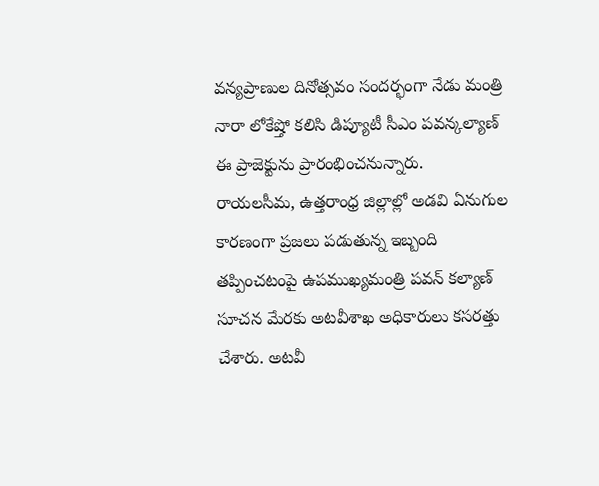వన్యప్రాణుల దినోత్సవం సందర్భంగా నేడు మంత్రి నారా లోకేష్తో కలిసి డిప్యూటీ సీఎం పవన్కల్యాణ్ ఈ ప్రాజెక్టును ప్రారంభించనున్నారు.
రాయలసీమ, ఉత్తరాంధ్ర జిల్లాల్లో అడవి ఏనుగుల కారణంగా ప్రజలు పడుతున్న ఇబ్బంది తప్పించటంపై ఉపముఖ్యమంత్రి పవన్ కల్యాణ్ సూచన మేరకు అటవీశాఖ అధికారులు కసరత్తు చేశారు. అటవీ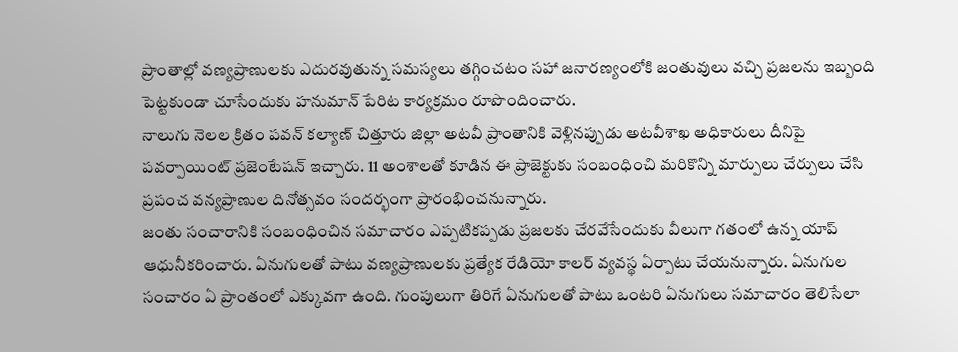ప్రాంతాల్లో వణ్యప్రాణులకు ఎదురవుతున్న సమస్యలు తగ్గించటం సహా జనారణ్యంలోకి జంతువులు వచ్చి ప్రజలను ఇబ్బంది పెట్టకుండా చూసేందుకు హనుమాన్ పేరిట కార్యక్రమం రూపొందించారు.
నాలుగు నెలల క్రితం పవన్ కల్యాణ్ చిత్తూరు జిల్లా అటవీ ప్రాంతానికి వెళ్లినప్పుడు అటవీశాఖ అధికారులు దీనిపై పవర్పాయింట్ ప్రజెంటేషన్ ఇచ్చారు. 11 అంశాలతో కూడిన ఈ ప్రాజెక్టుకు సంబంధించి మరికొన్ని మార్పులు చేర్పులు చేసి ప్రపంచ వన్యప్రాణుల దినోత్సవం సందర్భంగా ప్రారంభించనున్నారు.
జంతు సంచారానికి సంబంధించిన సమాచారం ఎప్పటికప్పడు ప్రజలకు చేరవేసేందుకు వీలుగా గతంలో ఉన్న యాప్ ఆధునీకరించారు. ఏనుగులతో పాటు వణ్యప్రాణులకు ప్రత్యేక రేడియో కాలర్ వ్యవస్థ ఏర్పాటు చేయనున్నారు. ఏనుగుల సంచారం ఏ ప్రాంతంలో ఎక్కువగా ఉంది. గుంపులుగా తిరిగే ఏనుగులతో పాటు ఒంటరి ఏనుగులు సమాచారం తెలిసేలా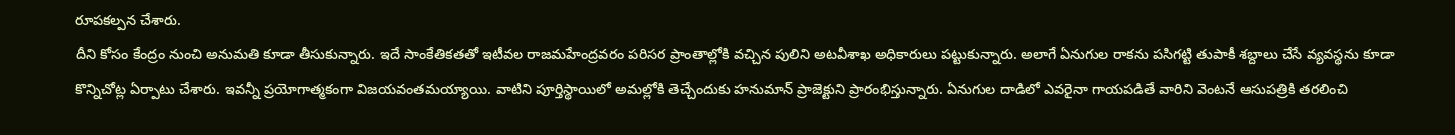రూపకల్పన చేశారు.
దీని కోసం కేంద్రం నుంచి అనుమతి కూడా తీసుకున్నారు. ఇదే సాంకేతికతతో ఇటీవల రాజమహేంద్రవరం పరిసర ప్రాంతాల్లోకి వచ్చిన పులిని అటవీశాఖ అధికారులు పట్టుకున్నారు. అలాగే ఏనుగుల రాకను పసిగట్టి తుపాకీ శబ్దాలు చేసే వ్యవస్థను కూడా కొన్నిచోట్ల ఏర్పాటు చేశారు. ఇవన్నీ ప్రయోగాత్మకంగా విజయవంతమయ్యాయి. వాటిని పూర్తిస్థాయిలో అమల్లోకి తెచ్చేందుకు హనుమాన్ ప్రాజెక్టుని ప్రారంభిస్తున్నారు. ఏనుగుల దాడిలో ఎవరైనా గాయపడితే వారిని వెంటనే ఆసుపత్రికి తరలించి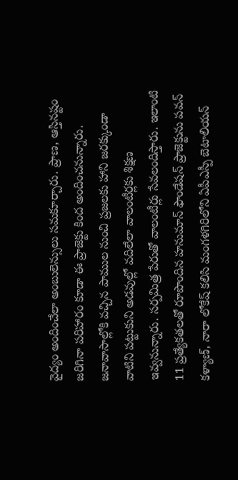వైద్యం అందించేలా అంబులెన్సులు సమకూర్చారు. ప్రాణ, ఆస్తినష్టం జరిగినా పరిహారం కూడా ఈ ప్రాజెక్టు కింద అందించనున్నారు.
జనావాసాల్లోకి వచ్చిన పాముల నుంచి ప్రజలకు హాని జరక్కుండా వాటిని పట్టుకుని అడవుల్లో వదిలేలా వాలంటీర్లకు శిక్షణ ఇవ్వనున్నారు. సర్పమిత్ర పేరుతో వాలంటీర్లు సేవలందిస్తారు. ఇలాంటి 11 ప్రత్యేకతలతో రూపొందిన హనుమాన్ ఫౌండేషన్ ప్రాజెక్టును పవన్ కళ్యాణ్, నారా లోకేష్ కలిసి మంగళగిరిలోని ఏపీఎస్పీ బెటాలియన్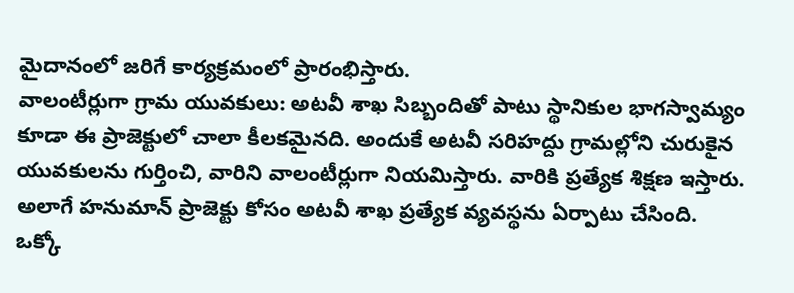మైదానంలో జరిగే కార్యక్రమంలో ప్రారంభిస్తారు.
వాలంటీర్లుగా గ్రామ యువకులు: అటవీ శాఖ సిబ్బందితో పాటు స్థానికుల భాగస్వామ్యం కూడా ఈ ప్రాజెక్టులో చాలా కీలకమైనది. అందుకే అటవీ సరిహద్దు గ్రామల్లోని చురుకైన యువకులను గుర్తించి, వారిని వాలంటీర్లుగా నియమిస్తారు. వారికి ప్రత్యేక శిక్షణ ఇస్తారు. అలాగే హనుమాన్ ప్రాజెక్టు కోసం అటవీ శాఖ ప్రత్యేక వ్యవస్థను ఏర్పాటు చేసింది.
ఒక్కో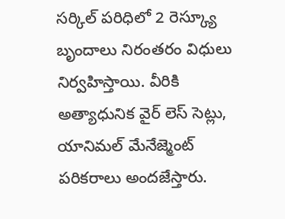సర్కిల్ పరిధిలో 2 రెస్క్యూ బృందాలు నిరంతరం విధులు నిర్వహిస్తాయి. వీరికి అత్యాధునిక వైర్ లెస్ సెట్లు, యానిమల్ మేనేజ్మెంట్ పరికరాలు అందజేస్తారు.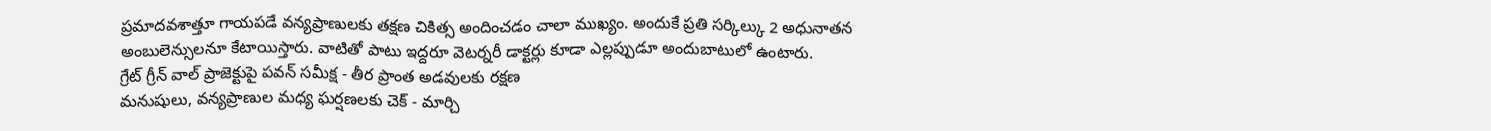ప్రమాదవశాత్తూ గాయపడే వన్యప్రాణులకు తక్షణ చికిత్స అందించడం చాలా ముఖ్యం. అందుకే ప్రతి సర్కిల్కు 2 అధునాతన అంబులెన్సులనూ కేటాయిస్తారు. వాటితో పాటు ఇద్దరూ వెటర్నరీ డాక్టర్లు కూడా ఎల్లప్పుడూ అందుబాటులో ఉంటారు.
గ్రేట్ గ్రీన్ వాల్ ప్రాజెక్టుపై పవన్ సమీక్ష - తీర ప్రాంత అడవులకు రక్షణ
మనుషులు, వన్యప్రాణుల మధ్య ఘర్షణలకు చెక్ - మార్చి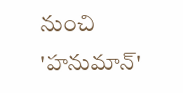నుంచి 'హనుమాన్'